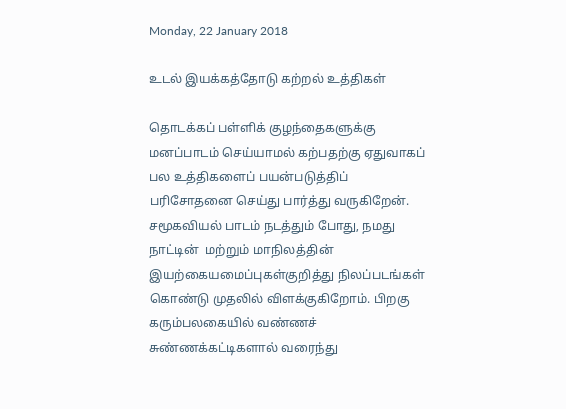Monday, 22 January 2018

உடல் இயக்கத்தோடு கற்றல் உத்திகள்

தொடக்கப் பள்ளிக் குழந்தைகளுக்கு  மனப்பாடம் செய்யாமல் கற்பதற்கு ஏதுவாகப் பல உத்திகளைப் பயன்படுத்திப் பரிசோதனை செய்து பார்த்து வருகிறேன். சமூகவியல் பாடம் நடத்தும் போது, நமது நாட்டின்  மற்றும் மாநிலத்தின் இயற்கையமைப்புகள்குறித்து நிலப்படங்கள் கொண்டு முதலில் விளக்குகிறோம். பிறகு கரும்பலகையில் வண்ணச் சுண்ணக்கட்டிகளால் வரைந்து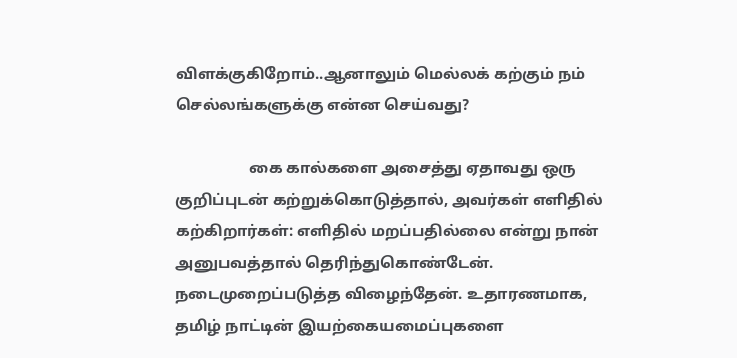விளக்குகிறோம்..ஆனாலும் மெல்லக் கற்கும் நம் செல்லங்களுக்கு என்ன செய்வது?

                   கை கால்களை அசைத்து ஏதாவது ஒரு குறிப்புடன் கற்றுக்கொடுத்தால், அவர்கள் எளிதில் கற்கிறார்கள்: எளிதில் மறப்பதில்லை என்று நான் அனுபவத்தால் தெரிந்துகொண்டேன். நடைமுறைப்படுத்த விழைந்தேன். உதாரணமாக, தமிழ் நாட்டின் இயற்கையமைப்புகளை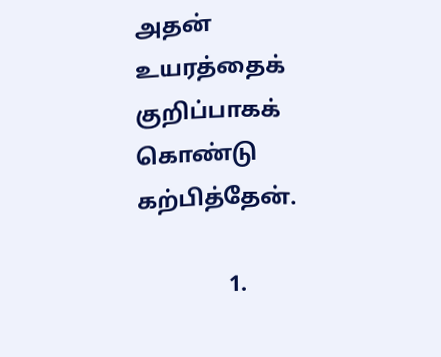அதன் உயரத்தைக் குறிப்பாகக் கொண்டு கற்பித்தேன்.

                1.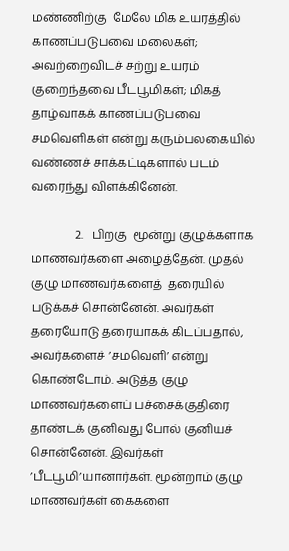மண்ணிற்கு  மேலே மிக உயரத்தில் காணப்படுபவை மலைகள்; அவற்றைவிடச் சற்று உயரம் குறைந்தவை பீடபூமிகள்; மிகத் தாழ்வாகக் காணப்படுபவை சமவெளிகள் என்று கரும்பலகையில் வண்ணச் சாக்கட்டிகளால் படம் வரைந்து விளக்கினேன்.

               2.   பிறகு  மூன்று குழுக்களாக மாணவர்களை அழைத்தேன். முதல்  குழு மாணவர்களைத்  தரையில் படுக்கச் சொன்னேன். அவர்கள் தரையோடு தரையாகக் கிடப்பதால், அவர்களைச் ’சமவெளி’ என்று கொண்டோம். அடுத்த குழு மாணவர்களைப் பச்சைக்குதிரை தாண்டக் குனிவது போல் குனியச் சொன்னேன். இவர்கள் ’பீடபூமி’யானார்கள். மூன்றாம் குழு மாணவர்கள் கைகளை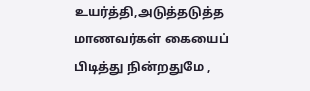உயர்த்தி,அடுத்தடுத்த மாணவர்கள் கையைப் பிடித்து நின்றதுமே ,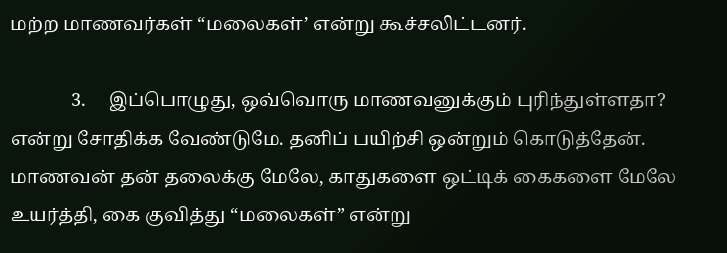மற்ற மாணவர்கள் “மலைகள்’ என்று கூச்சலிட்டனர்.

             3.     இப்பொழுது, ஒவ்வொரு மாணவனுக்கும் புரிந்துள்ளதா? என்று சோதிக்க வேண்டுமே. தனிப் பயிற்சி ஒன்றும் கொடுத்தேன்.  மாணவன் தன் தலைக்கு மேலே, காதுகளை ஒட்டிக் கைகளை மேலே உயர்த்தி, கை குவித்து “மலைகள்” என்று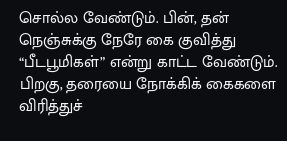சொல்ல வேண்டும். பின், தன் நெஞ்சுக்கு நேரே கை குவித்து “பீடபூமிகள்” என்று காட்ட வேண்டும். பிறகு, தரையை நோக்கிக் கைகளை விரித்துச்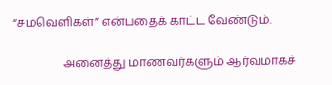“சமவெளிகள்” என்பதைக் காட்ட வேண்டும்.

                 அனைத்து மாணவர்களும் ஆர்வமாகச்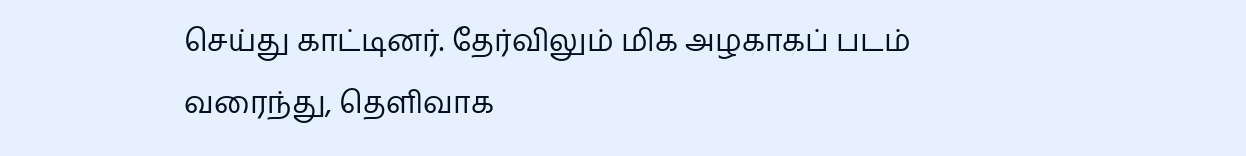செய்து காட்டினர். தேர்விலும் மிக அழகாகப் படம் வரைந்து, தெளிவாக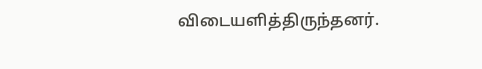விடையளித்திருந்தனர்.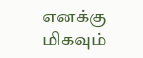எனக்கு  மிகவும்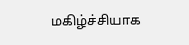மகிழ்ச்சியாக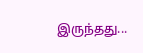இருந்தது...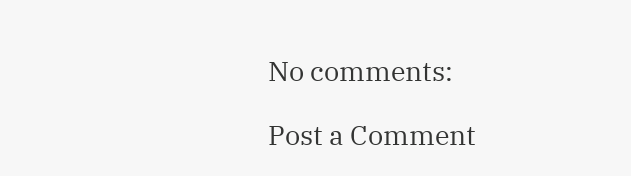No comments:

Post a Comment